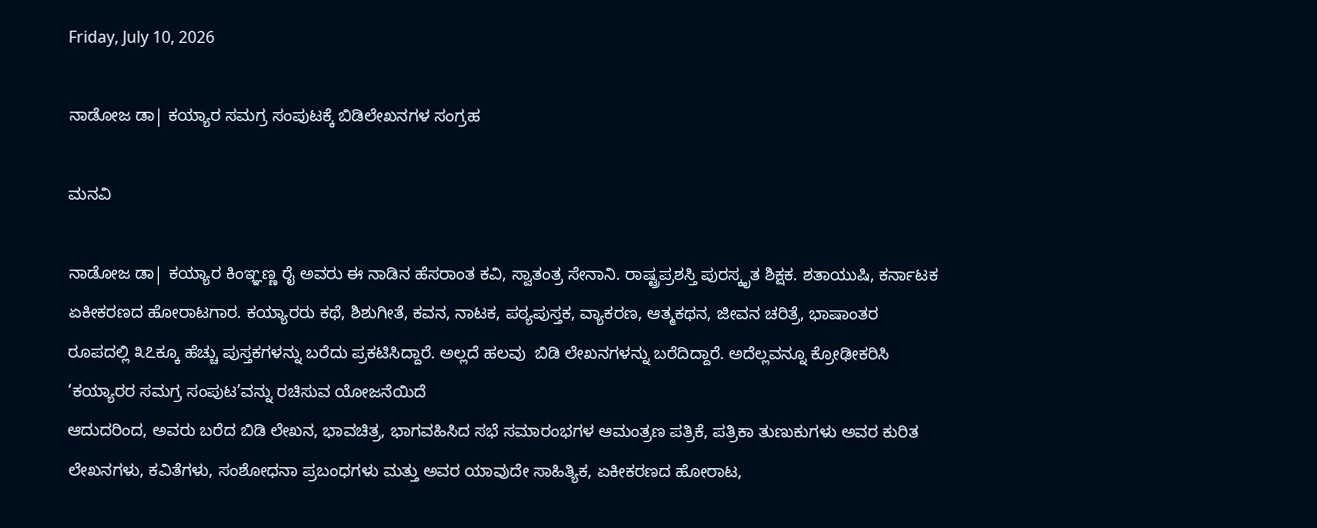Friday, July 10, 2026

ನಾಡೋಜ ಡಾ| ಕಯ್ಯಾರ ಸಮಗ್ರ ಸಂಪುಟಕ್ಕೆ ಬಿಡಿಲೇಖನಗಳ ಸಂಗ್ರಹ

ಮನವಿ

ನಾಡೋಜ ಡಾ| ಕಯ್ಯಾರ ಕಿಂಞ್ಞಣ್ಣ ರೈ ಅವರು ಈ ನಾಡಿನ ಹೆಸರಾಂತ ಕವಿ, ಸ್ವಾತಂತ್ರ ಸೇನಾನಿ. ರಾಷ್ಟ್ರಪ್ರಶಸ್ತಿ ಪುರಸ್ಕೃತ ಶಿಕ್ಷಕ. ಶತಾಯುಷಿ, ಕರ್ನಾಟಕ ಏಕೀಕರಣದ ಹೋರಾಟಗಾರ. ಕಯ್ಯಾರರು ಕಥೆ, ಶಿಶುಗೀತೆ, ಕವನ, ನಾಟಕ, ಪಠ್ಯಪುಸ್ತಕ, ವ್ಯಾಕರಣ, ಆತ್ಮಕಥನ, ಜೀವನ ಚರಿತ್ರೆ, ಭಾಷಾಂತರ ರೂಪದಲ್ಲಿ ೩೭ಕ್ಕೂ ಹೆಚ್ಚು ಪುಸ್ತಕಗಳನ್ನು ಬರೆದು ಪ್ರಕಟಿಸಿದ್ದಾರೆ. ಅಲ್ಲದೆ ಹಲವು  ಬಿಡಿ ಲೇಖನಗಳನ್ನು ಬರೆದಿದ್ದಾರೆ. ಅದೆಲ್ಲವನ್ನೂ ಕ್ರೋಢೀಕರಿಸಿ ‘ಕಯ್ಯಾರರ ಸಮಗ್ರ ಸಂಪುಟ’ವನ್ನು ರಚಿಸುವ ಯೋಜನೆಯಿದೆ
ಆದುದರಿಂದ, ಅವರು ಬರೆದ ಬಿಡಿ ಲೇಖನ, ಭಾವಚಿತ್ರ, ಭಾಗವಹಿಸಿದ ಸಭೆ ಸಮಾರಂಭಗಳ ಆಮಂತ್ರಣ ಪತ್ರಿಕೆ, ಪತ್ರಿಕಾ ತುಣುಕುಗಳು ಅವರ ಕುರಿತ ಲೇಖನಗಳು, ಕವಿತೆಗಳು, ಸಂಶೋಧನಾ ಪ್ರಬಂಧಗಳು ಮತ್ತು ಅವರ ಯಾವುದೇ ಸಾಹಿತ್ಯಿಕ, ಏಕೀಕರಣದ ಹೋರಾಟ,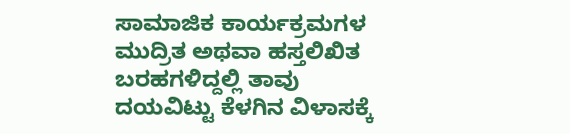ಸಾಮಾಜಿಕ ಕಾರ್ಯಕ್ರಮಗಳ ಮುದ್ರಿತ ಅಥವಾ ಹಸ್ತಲಿಖಿತ ಬರಹಗಳಿದ್ದಲ್ಲಿ ತಾವು ದಯವಿಟ್ಟು ಕೆಳಗಿನ ವಿಳಾಸಕ್ಕೆ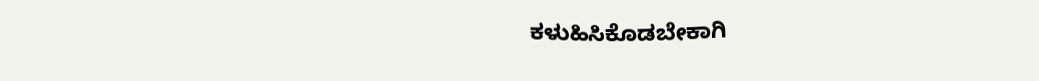ಕಳುಹಿಸಿಕೊಡಬೇಕಾಗಿ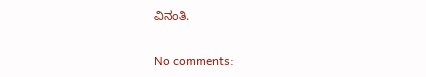ವಿನಂತಿ.

No comments: